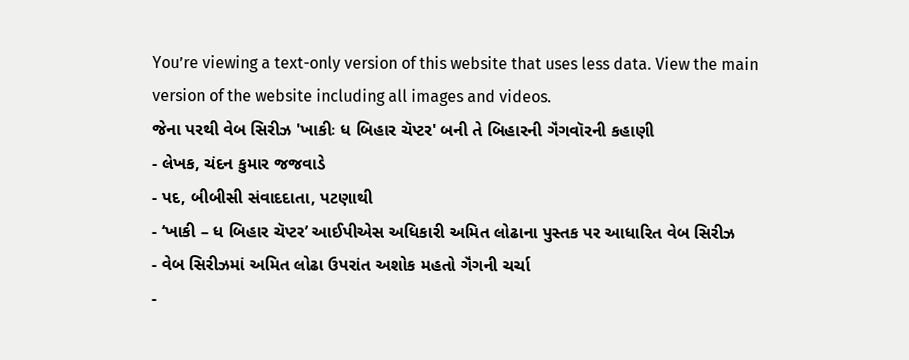You’re viewing a text-only version of this website that uses less data. View the main version of the website including all images and videos.
જેના પરથી વેબ સિરીઝ 'ખાકીઃ ધ બિહાર ચૅપ્ટર' બની તે બિહારની ગૅંગવૉરની કહાણી
- લેખક, ચંદન કુમાર જજવાડે
- પદ, બીબીસી સંવાદદાતા, પટણાથી
- ‘ખાકી – ધ બિહાર ચૅપ્ટર’ આઈપીએસ અધિકારી અમિત લોઢાના પુસ્તક પર આધારિત વેબ સિરીઝ
- વેબ સિરીઝમાં અમિત લોઢા ઉપરાંત અશોક મહતો ગૅંગની ચર્ચા
-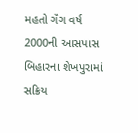મહતો ગૅંગ વર્ષ 2000ની આસપાસ બિહારના શેખપુરામાં સક્રિય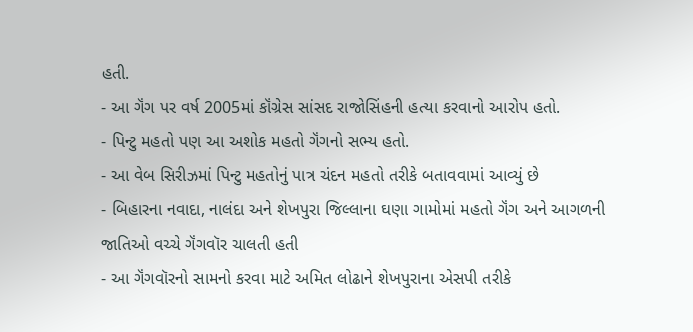હતી.
- આ ગૅંગ પર વર્ષ 2005માં કૉંગ્રેસ સાંસદ રાજોસિંહની હત્યા કરવાનો આરોપ હતો.
- પિન્ટુ મહતો પણ આ અશોક મહતો ગૅંગનો સભ્ય હતો.
- આ વેબ સિરીઝમાં પિન્ટુ મહતોનું પાત્ર ચંદન મહતો તરીકે બતાવવામાં આવ્યું છે
- બિહારના નવાદા, નાલંદા અને શેખપુરા જિલ્લાના ઘણા ગામોમાં મહતો ગૅંગ અને આગળની જાતિઓ વચ્ચે ગૅંગવૉર ચાલતી હતી
- આ ગૅંગવૉરનો સામનો કરવા માટે અમિત લોઢાને શેખપુરાના એસપી તરીકે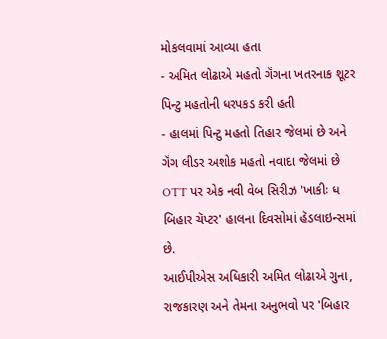મોકલવામાં આવ્યા હતા
- અમિત લોઢાએ મહતો ગૅંગના ખતરનાક શૂટર પિન્ટુ મહતોની ધરપકડ કરી હતી
- હાલમાં પિન્ટુ મહતો તિહાર જેલમાં છે અને ગૅંગ લીડર અશોક મહતો નવાદા જેલમાં છે
OTT પર એક નવી વેબ સિરીઝ 'ખાકીઃ ધ બિહાર ચૅપ્ટર' હાલના દિવસોમાં હૅડલાઇન્સમાં છે.
આઈપીએસ અધિકારી અમિત લોઢાએ ગુના, રાજકારણ અને તેમના અનુભવો પર 'બિહાર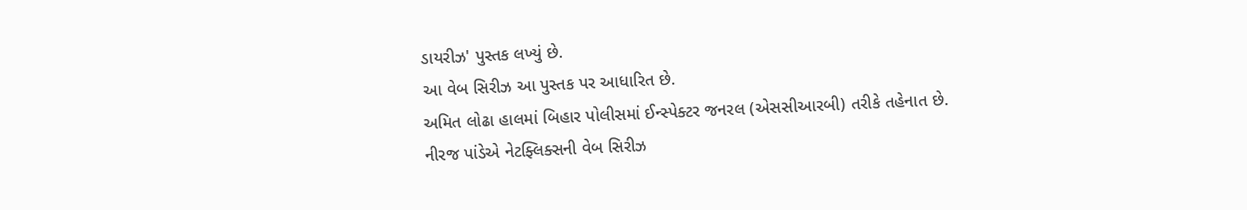ડાયરીઝ' પુસ્તક લખ્યું છે.
આ વેબ સિરીઝ આ પુસ્તક પર આધારિત છે.
અમિત લોઢા હાલમાં બિહાર પોલીસમાં ઈન્સ્પેક્ટર જનરલ (એસસીઆરબી) તરીકે તહેનાત છે.
નીરજ પાંડેએ નેટફ્લિક્સની વેબ સિરીઝ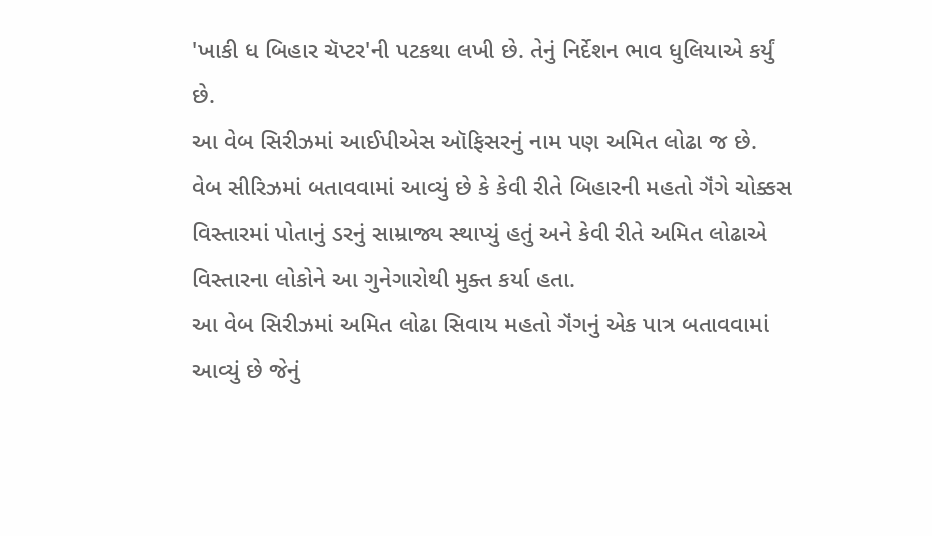'ખાકી ધ બિહાર ચૅપ્ટર'ની પટકથા લખી છે. તેનું નિર્દેશન ભાવ ધુલિયાએ કર્યું છે.
આ વેબ સિરીઝમાં આઈપીએસ ઑફિસરનું નામ પણ અમિત લોઢા જ છે.
વેબ સીરિઝમાં બતાવવામાં આવ્યું છે કે કેવી રીતે બિહારની મહતો ગૅંગે ચોક્કસ વિસ્તારમાં પોતાનું ડરનું સામ્રાજ્ય સ્થાપ્યું હતું અને કેવી રીતે અમિત લોઢાએ વિસ્તારના લોકોને આ ગુનેગારોથી મુક્ત કર્યા હતા.
આ વેબ સિરીઝમાં અમિત લોઢા સિવાય મહતો ગૅંગનું એક પાત્ર બતાવવામાં આવ્યું છે જેનું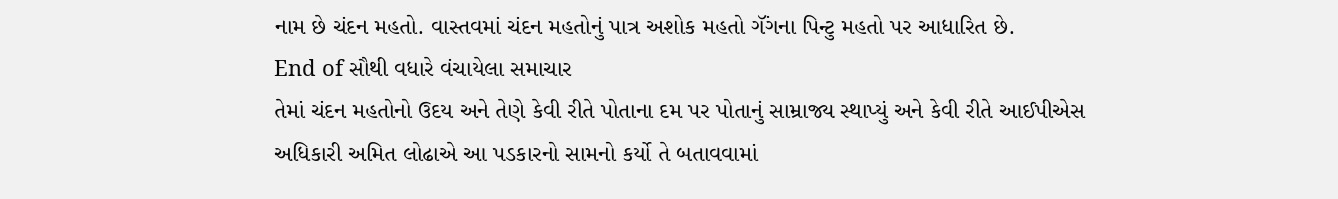નામ છે ચંદન મહતો. વાસ્તવમાં ચંદન મહતોનું પાત્ર અશોક મહતો ગૅંગના પિન્ટુ મહતો પર આધારિત છે.
End of સૌથી વધારે વંચાયેલા સમાચાર
તેમાં ચંદન મહતોનો ઉદય અને તેણે કેવી રીતે પોતાના દમ પર પોતાનું સામ્રાજ્ય સ્થાપ્યું અને કેવી રીતે આઈપીએસ અધિકારી અમિત લોઢાએ આ પડકારનો સામનો કર્યો તે બતાવવામાં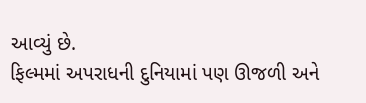આવ્યું છે.
ફિલ્મમાં અપરાધની દુનિયામાં પણ ઊજળી અને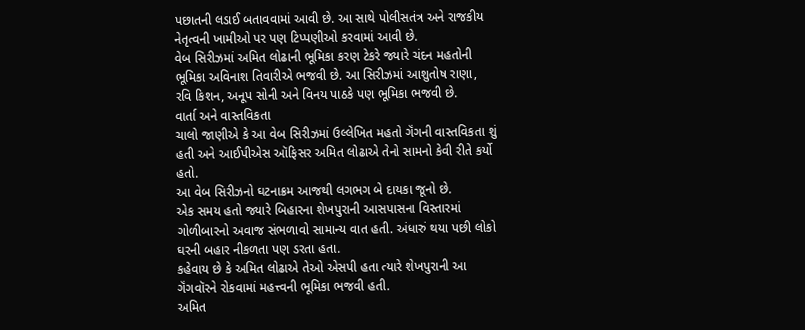પછાતની લડાઈ બતાવવામાં આવી છે. આ સાથે પોલીસતંત્ર અને રાજકીય નેતૃત્વની ખામીઓ પર પણ ટિપ્પણીઓ કરવામાં આવી છે.
વેબ સિરીઝમાં અમિત લોઢાની ભૂમિકા કરણ ટેકરે જ્યારે ચંદન મહતોની ભૂમિકા અવિનાશ તિવારીએ ભજવી છે. આ સિરીઝમાં આશુતોષ રાણા, રવિ કિશન, અનૂપ સોની અને વિનય પાઠકે પણ ભૂમિકા ભજવી છે.
વાર્તા અને વાસ્તવિકતા
ચાલો જાણીએ કે આ વેબ સિરીઝમાં ઉલ્લેખિત મહતો ગૅંગની વાસ્તવિકતા શું હતી અને આઈપીએસ ઑફિસર અમિત લોઢાએ તેનો સામનો કેવી રીતે કર્યો હતો.
આ વેબ સિરીઝનો ઘટનાક્રમ આજથી લગભગ બે દાયકા જૂનો છે.
એક સમય હતો જ્યારે બિહારના શેખપુરાની આસપાસના વિસ્તારમાં ગોળીબારનો અવાજ સંભળાવો સામાન્ય વાત હતી. અંધારું થયા પછી લોકો ઘરની બહાર નીકળતા પણ ડરતા હતા.
કહેવાય છે કે અમિત લોઢાએ તેઓ એસપી હતા ત્યારે શેખપુરાની આ ગૅંગવૉરને રોકવામાં મહત્ત્વની ભૂમિકા ભજવી હતી.
અમિત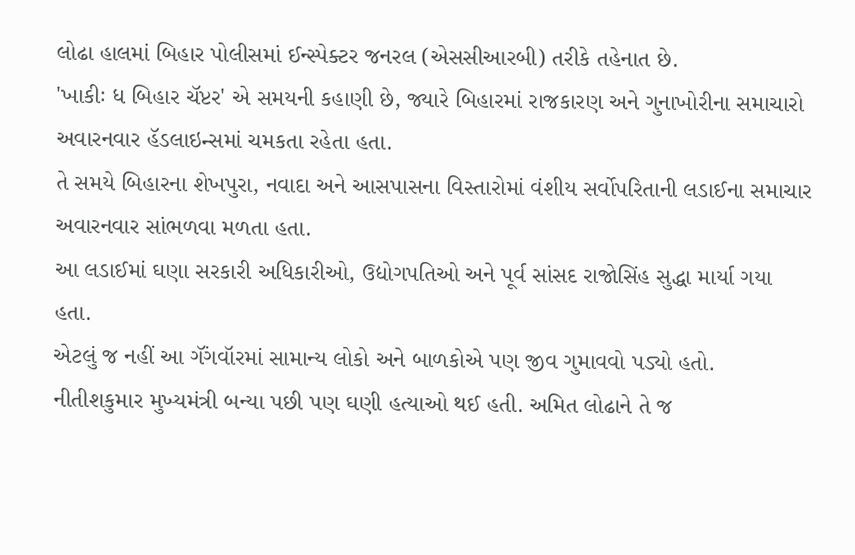લોઢા હાલમાં બિહાર પોલીસમાં ઈન્સ્પેક્ટર જનરલ (એસસીઆરબી) તરીકે તહેનાત છે.
'ખાકીઃ ધ બિહાર ચૅપ્ટર' એ સમયની કહાણી છે, જ્યારે બિહારમાં રાજકારણ અને ગુનાખોરીના સમાચારો અવારનવાર હૅડલાઇન્સમાં ચમકતા રહેતા હતા.
તે સમયે બિહારના શેખપુરા, નવાદા અને આસપાસના વિસ્તારોમાં વંશીય સર્વોપરિતાની લડાઈના સમાચાર અવારનવાર સાંભળવા મળતા હતા.
આ લડાઈમાં ઘણા સરકારી અધિકારીઓ, ઉદ્યોગપતિઓ અને પૂર્વ સાંસદ રાજોસિંહ સુદ્ધા માર્યા ગયા હતા.
એટલું જ નહીં આ ગૅંગવૉરમાં સામાન્ય લોકો અને બાળકોએ પણ જીવ ગુમાવવો પડ્યો હતો.
નીતીશકુમાર મુખ્યમંત્રી બન્યા પછી પણ ઘણી હત્યાઓ થઈ હતી. અમિત લોઢાને તે જ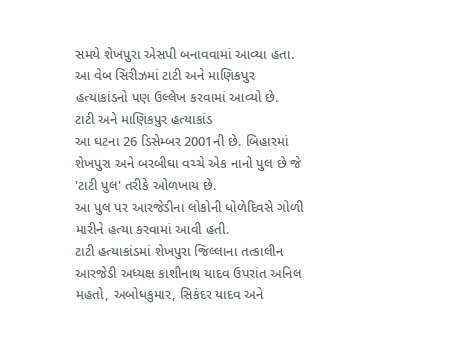સમયે શેખપુરા એસપી બનાવવામાં આવ્યા હતા.
આ વેબ સિરીઝમાં ટાટી અને માણિકપુર હત્યાકાંડનો પણ ઉલ્લેખ કરવામાં આવ્યો છે.
ટાટી અને માણિકપુર હત્યાકાંડ
આ ઘટના 26 ડિસેમ્બર 2001ની છે. બિહારમાં શેખપુરા અને બરબીઘા વચ્ચે એક નાનો પુલ છે જે 'ટાટી પુલ' તરીકે ઓળખાય છે.
આ પુલ પર આરજેડીના લોકોની ધોળેદિવસે ગોળી મારીને હત્યા કરવામાં આવી હતી.
ટાટી હત્યાકાંડમાં શેખપુરા જિલ્લાના તત્કાલીન આરજેડી અધ્યક્ષ કાશીનાથ યાદવ ઉપરાંત અનિલ મહતો, અબોધકુમાર, સિકંદર યાદવ અને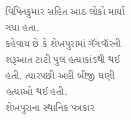વિપિનકુમાર સહિત આઠ લોકો માર્યા ગયા હતા.
કહેવાય છે કે શેખપુરામાં ગૅંગવૉરની શરૂઆત ટાટી પુલ હત્યાકાંડથી થઈ હતી. ત્યારપછી અહીં બીજી ઘણી હત્યાઓ થઈ હતી.
શેખપુરાના સ્થાનિક પત્રકાર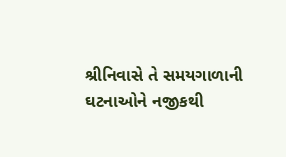શ્રીનિવાસે તે સમયગાળાની ઘટનાઓને નજીકથી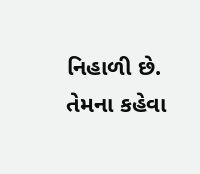નિહાળી છે.
તેમના કહેવા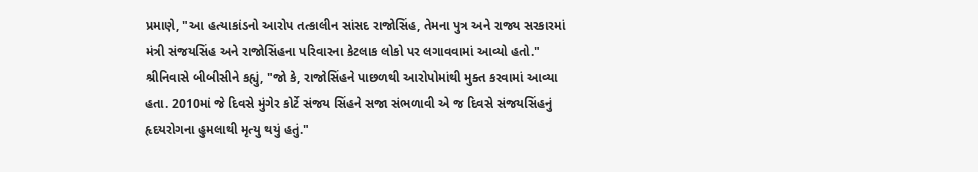પ્રમાણે, "આ હત્યાકાંડનો આરોપ તત્કાલીન સાંસદ રાજોસિંહ, તેમના પુત્ર અને રાજ્ય સરકારમાં મંત્રી સંજયસિંહ અને રાજોસિંહના પરિવારના કેટલાક લોકો પર લગાવવામાં આવ્યો હતો."
શ્રીનિવાસે બીબીસીને કહ્યું, "જો કે, રાજોસિંહને પાછળથી આરોપોમાંથી મુક્ત કરવામાં આવ્યા હતા. 2010માં જે દિવસે મુંગેર કોર્ટે સંજય સિંહને સજા સંભળાવી એ જ દિવસે સંજયસિંહનું હૃદયરોગના હુમલાથી મૃત્યુ થયું હતું."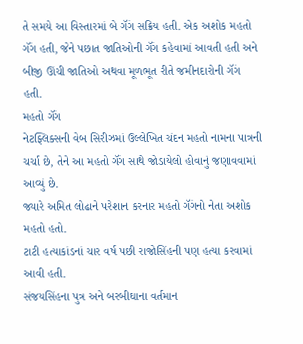તે સમયે આ વિસ્તારમાં બે ગૅંગ સક્રિય હતી. એક અશોક મહતો ગૅંગ હતી, જેને પછાત જાતિઓની ગૅંગ કહેવામાં આવતી હતી અને બીજી ઊંચી જાતિઓ અથવા મૂળભૂત રીતે જમીનદારોની ગૅંગ હતી.
મહતો ગૅંગ
નેટફ્લિક્સની વેબ સિરીઝમાં ઉલ્લેખિત ચંદન મહતો નામના પાત્રની ચર્ચા છે, તેને આ મહતો ગૅંગ સાથે જોડાયેલો હોવાનું જણાવવામાં આવ્યું છે.
જ્યારે અમિત લોઢાને પરેશાન કરનાર મહતો ગૅંગનો નેતા અશોક મહતો હતો.
ટાટી હત્યાકાંડનાં ચાર વર્ષ પછી રાજોસિંહની પણ હત્યા કરવામાં આવી હતી.
સંજયસિંહના પુત્ર અને બરબીઘાના વર્તમાન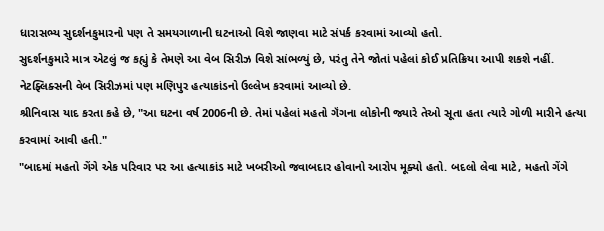ધારાસભ્ય સુદર્શનકુમારનો પણ તે સમયગાળાની ઘટનાઓ વિશે જાણવા માટે સંપર્ક કરવામાં આવ્યો હતો.
સુદર્શનકુમારે માત્ર એટલું જ કહ્યું કે તેમણે આ વેબ સિરીઝ વિશે સાંભળ્યું છે, પરંતુ તેને જોતાં પહેલાં કોઈ પ્રતિક્રિયા આપી શકશે નહીં.
નેટફ્લિક્સની વેબ સિરીઝમાં પણ મણિપુર હત્યાકાંડનો ઉલ્લેખ કરવામાં આવ્યો છે.
શ્રીનિવાસ યાદ કરતા કહે છે, "આ ઘટના વર્ષ 2006ની છે. તેમાં પહેલાં મહતો ગૅંગના લોકોની જ્યારે તેઓ સૂતા હતા ત્યારે ગોળી મારીને હત્યા કરવામાં આવી હતી."
"બાદમાં મહતો ગેંગે એક પરિવાર પર આ હત્યાકાંડ માટે ખબરીઓ જવાબદાર હોવાનો આરોપ મૂક્યો હતો. બદલો લેવા માટે, મહતો ગેંગે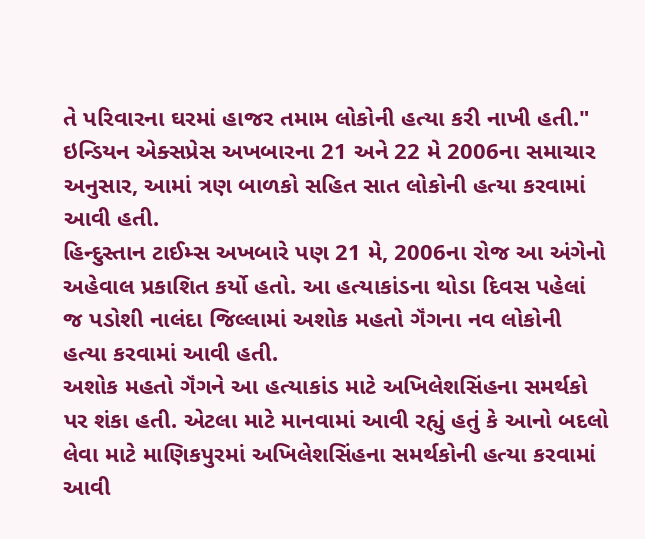તે પરિવારના ઘરમાં હાજર તમામ લોકોની હત્યા કરી નાખી હતી."
ઇન્ડિયન એક્સપ્રેસ અખબારના 21 અને 22 મે 2006ના સમાચાર અનુસાર, આમાં ત્રણ બાળકો સહિત સાત લોકોની હત્યા કરવામાં આવી હતી.
હિન્દુસ્તાન ટાઈમ્સ અખબારે પણ 21 મે, 2006ના રોજ આ અંગેનો અહેવાલ પ્રકાશિત કર્યો હતો. આ હત્યાકાંડના થોડા દિવસ પહેલાં જ પડોશી નાલંદા જિલ્લામાં અશોક મહતો ગૅંગના નવ લોકોની હત્યા કરવામાં આવી હતી.
અશોક મહતો ગૅંગને આ હત્યાકાંડ માટે અખિલેશસિંહના સમર્થકો પર શંકા હતી. એટલા માટે માનવામાં આવી રહ્યું હતું કે આનો બદલો લેવા માટે માણિકપુરમાં અખિલેશસિંહના સમર્થકોની હત્યા કરવામાં આવી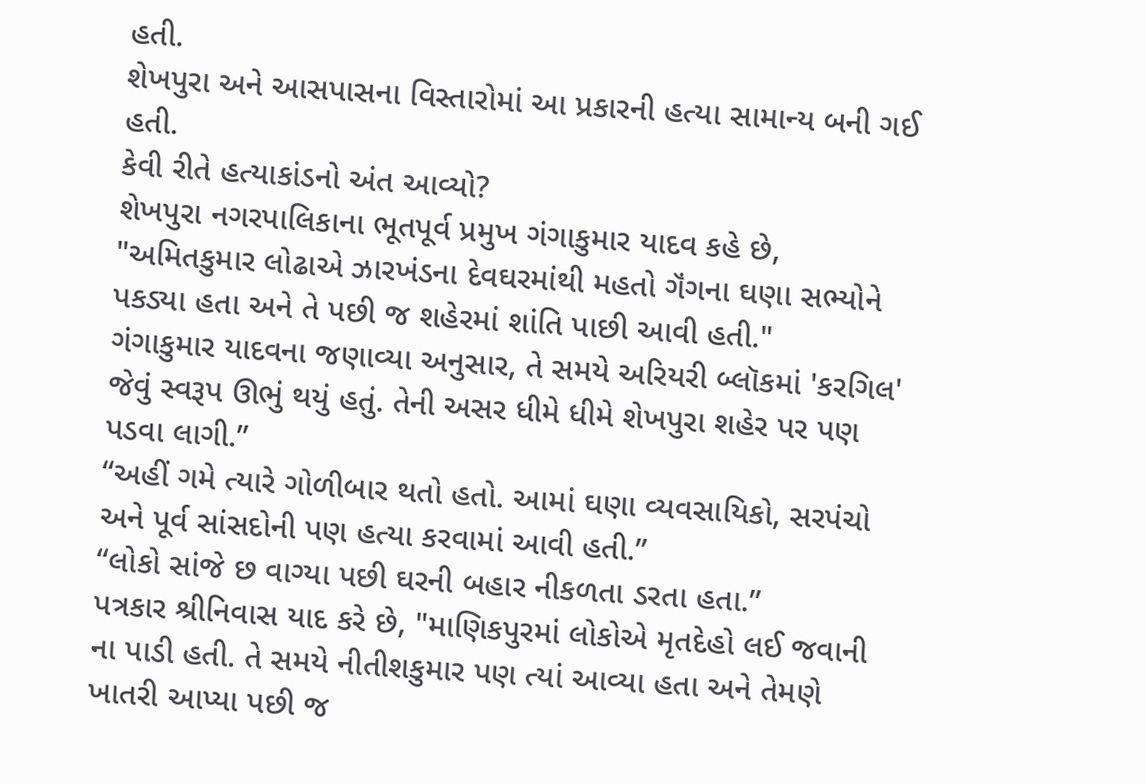હતી.
શેખપુરા અને આસપાસના વિસ્તારોમાં આ પ્રકારની હત્યા સામાન્ય બની ગઈ હતી.
કેવી રીતે હત્યાકાંડનો અંત આવ્યો?
શેખપુરા નગરપાલિકાના ભૂતપૂર્વ પ્રમુખ ગંગાકુમાર યાદવ કહે છે, "અમિતકુમાર લોઢાએ ઝારખંડના દેવઘરમાંથી મહતો ગૅંગના ઘણા સભ્યોને પકડ્યા હતા અને તે પછી જ શહેરમાં શાંતિ પાછી આવી હતી."
ગંગાકુમાર યાદવના જણાવ્યા અનુસાર, તે સમયે અરિયરી બ્લૉકમાં 'કરગિલ' જેવું સ્વરૂપ ઊભું થયું હતું. તેની અસર ધીમે ધીમે શેખપુરા શહેર પર પણ પડવા લાગી.”
“અહીં ગમે ત્યારે ગોળીબાર થતો હતો. આમાં ઘણા વ્યવસાયિકો, સરપંચો અને પૂર્વ સાંસદોની પણ હત્યા કરવામાં આવી હતી.”
“લોકો સાંજે છ વાગ્યા પછી ઘરની બહાર નીકળતા ડરતા હતા.”
પત્રકાર શ્રીનિવાસ યાદ કરે છે, "માણિકપુરમાં લોકોએ મૃતદેહો લઈ જવાની ના પાડી હતી. તે સમયે નીતીશકુમાર પણ ત્યાં આવ્યા હતા અને તેમણે ખાતરી આપ્યા પછી જ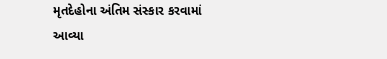મૃતદેહોના અંતિમ સંસ્કાર કરવામાં આવ્યા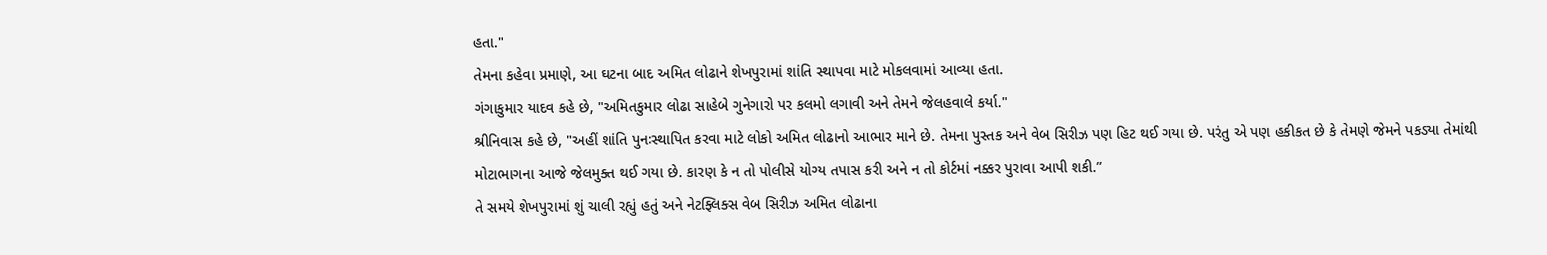હતા."
તેમના કહેવા પ્રમાણે, આ ઘટના બાદ અમિત લોઢાને શેખપુરામાં શાંતિ સ્થાપવા માટે મોકલવામાં આવ્યા હતા.
ગંગાકુમાર યાદવ કહે છે, "અમિતકુમાર લોઢા સાહેબે ગુનેગારો પર કલમો લગાવી અને તેમને જેલહવાલે કર્યા."
શ્રીનિવાસ કહે છે, "અહીં શાંતિ પુનઃસ્થાપિત કરવા માટે લોકો અમિત લોઢાનો આભાર માને છે. તેમના પુસ્તક અને વેબ સિરીઝ પણ હિટ થઈ ગયા છે. પરંતુ એ પણ હકીકત છે કે તેમણે જેમને પકડ્યા તેમાંથી મોટાભાગના આજે જેલમુક્ત થઈ ગયા છે. કારણ કે ન તો પોલીસે યોગ્ય તપાસ કરી અને ન તો કોર્ટમાં નક્કર પુરાવા આપી શકી.”
તે સમયે શેખપુરામાં શું ચાલી રહ્યું હતું અને નેટફ્લિક્સ વેબ સિરીઝ અમિત લોઢાના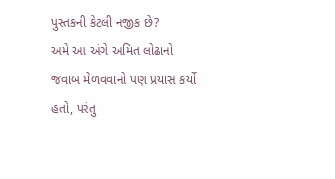પુસ્તકની કેટલી નજીક છે?
અમે આ અંગે અમિત લોઢાનો જવાબ મેળવવાનો પણ પ્રયાસ કર્યો હતો, પરંતુ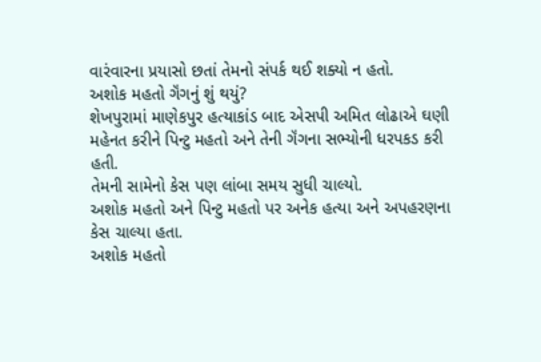વારંવારના પ્રયાસો છતાં તેમનો સંપર્ક થઈ શક્યો ન હતો.
અશોક મહતો ગૅંગનું શું થયું?
શેખપુરામાં માણેકપુર હત્યાકાંડ બાદ એસપી અમિત લોઢાએ ઘણી મહેનત કરીને પિન્ટુ મહતો અને તેની ગૅંગના સભ્યોની ધરપકડ કરી હતી.
તેમની સામેનો કેસ પણ લાંબા સમય સુધી ચાલ્યો.
અશોક મહતો અને પિન્ટુ મહતો પર અનેક હત્યા અને અપહરણના કેસ ચાલ્યા હતા.
અશોક મહતો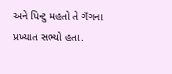અને પિન્ટુ મહતો તે ગૅંગના પ્રખ્યાત સભ્યો હતા.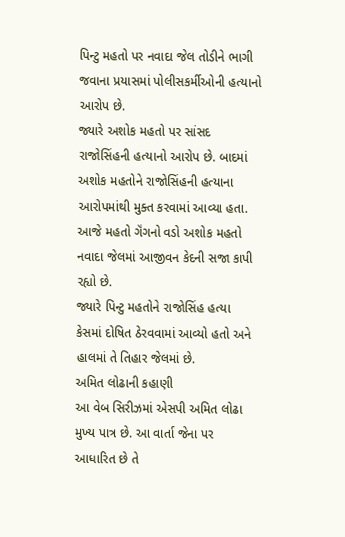પિન્ટુ મહતો પર નવાદા જેલ તોડીને ભાગી જવાના પ્રયાસમાં પોલીસકર્મીઓની હત્યાનો આરોપ છે.
જ્યારે અશોક મહતો પર સાંસદ રાજોસિંહની હત્યાનો આરોપ છે. બાદમાં અશોક મહતોને રાજોસિંહની હત્યાના આરોપમાંથી મુક્ત કરવામાં આવ્યા હતા.
આજે મહતો ગૅંગનો વડો અશોક મહતો નવાદા જેલમાં આજીવન કેદની સજા કાપી રહ્યો છે.
જ્યારે પિન્ટુ મહતોને રાજોસિંહ હત્યા કેસમાં દોષિત ઠેરવવામાં આવ્યો હતો અને હાલમાં તે તિહાર જેલમાં છે.
અમિત લોઢાની કહાણી
આ વેબ સિરીઝમાં એસપી અમિત લોઢા મુખ્ય પાત્ર છે. આ વાર્તા જેના પર આધારિત છે તે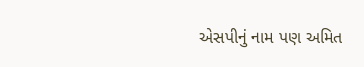એસપીનું નામ પણ અમિત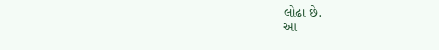લોઢા છે.
આ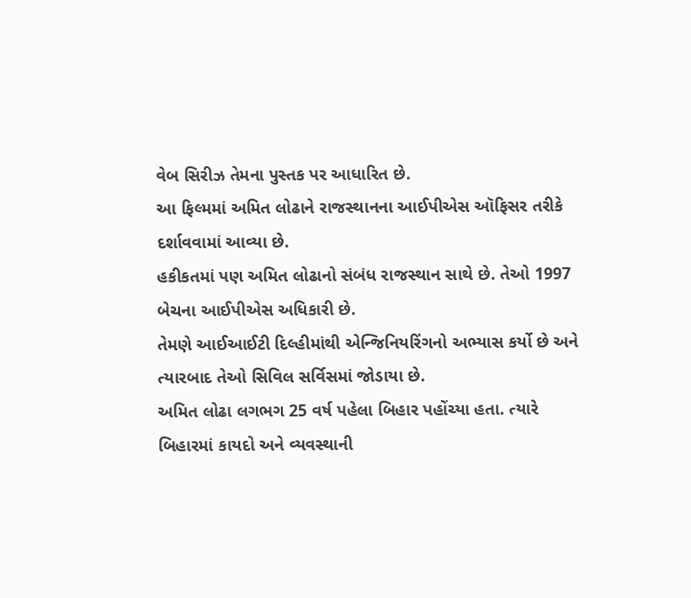વેબ સિરીઝ તેમના પુસ્તક પર આધારિત છે.
આ ફિલ્મમાં અમિત લોઢાને રાજસ્થાનના આઈપીએસ ઑફિસર તરીકે દર્શાવવામાં આવ્યા છે.
હકીકતમાં પણ અમિત લોઢાનો સંબંધ રાજસ્થાન સાથે છે. તેઓ 1997 બેચના આઈપીએસ અધિકારી છે.
તેમણે આઈઆઈટી દિલ્હીમાંથી એન્જિનિયરિંગનો અભ્યાસ કર્યો છે અને ત્યારબાદ તેઓ સિવિલ સર્વિસમાં જોડાયા છે.
અમિત લોઢા લગભગ 25 વર્ષ પહેલા બિહાર પહોંચ્યા હતા. ત્યારે બિહારમાં કાયદો અને વ્યવસ્થાની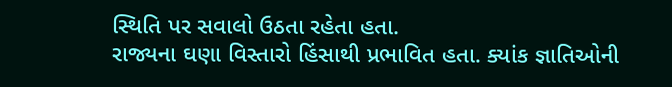સ્થિતિ પર સવાલો ઉઠતા રહેતા હતા.
રાજ્યના ઘણા વિસ્તારો હિંસાથી પ્રભાવિત હતા. ક્યાંક જ્ઞાતિઓની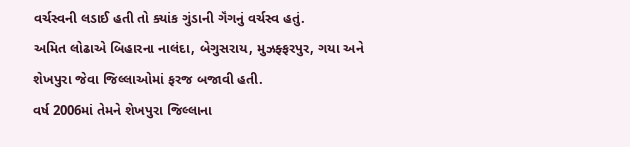વર્ચસ્વની લડાઈ હતી તો ક્યાંક ગુંડાની ગૅંગનું વર્ચસ્વ હતું.
અમિત લોઢાએ બિહારના નાલંદા, બેગુસરાય, મુઝફ્ફરપુર, ગયા અને શેખપુરા જેવા જિલ્લાઓમાં ફરજ બજાવી હતી.
વર્ષ 2006માં તેમને શેખપુરા જિલ્લાના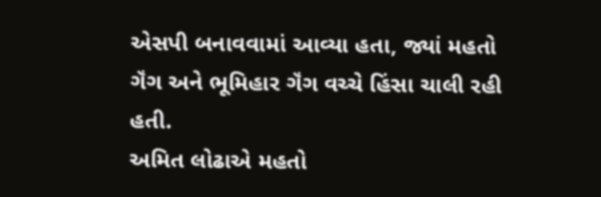એસપી બનાવવામાં આવ્યા હતા, જ્યાં મહતો ગૅંગ અને ભૂમિહાર ગૅંગ વચ્ચે હિંસા ચાલી રહી હતી.
અમિત લોઢાએ મહતો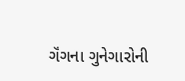ગૅંગના ગુનેગારોની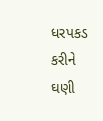ધરપકડ કરીને ઘણી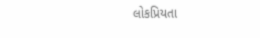લોકપ્રિયતા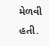મેળવી હતી.